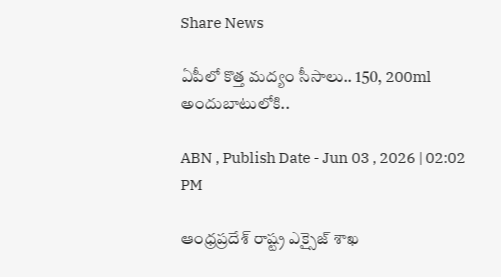Share News

ఏపీలో కొత్త మద్యం సీసాలు.. 150, 200ml అందుబాటులోకి..

ABN , Publish Date - Jun 03 , 2026 | 02:02 PM

ఆంధ్రప్రదేశ్ రాష్ట్ర ఎక్సైజ్ శాఖ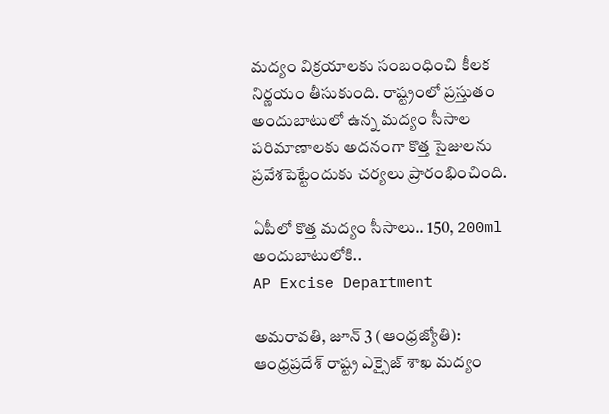మద్యం విక్రయాలకు సంబంధించి కీలక నిర్ణయం తీసుకుంది. రాష్ట్రంలో ప్రస్తుతం అందుబాటులో ఉన్న మద్యం సీసాల పరిమాణాలకు అదనంగా కొత్త సైజులను ప్రవేశపెట్టేందుకు చర్యలు ప్రారంభించింది.

ఏపీలో కొత్త మద్యం సీసాలు.. 150, 200ml అందుబాటులోకి..
AP Excise Department

అమరావతి, జూన్ 3 (ఆంధ్రజ్యోతి): ఆంధ్రప్రదేశ్ రాష్ట్ర ఎక్సైజ్ శాఖ మద్యం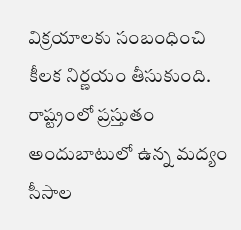విక్రయాలకు సంబంధించి కీలక నిర్ణయం తీసుకుంది. రాష్ట్రంలో ప్రస్తుతం అందుబాటులో ఉన్న మద్యం సీసాల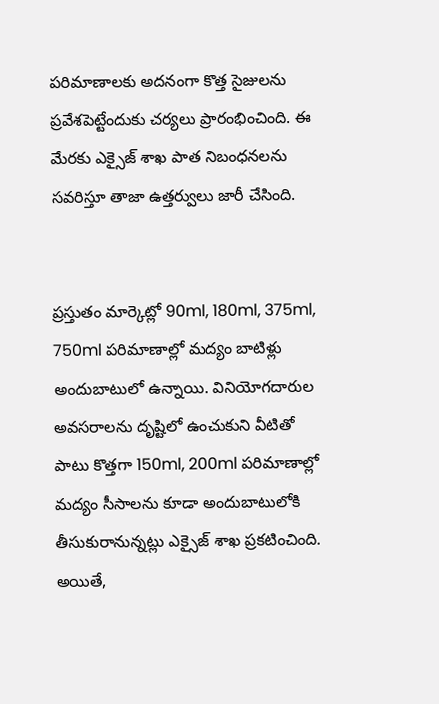పరిమాణాలకు అదనంగా కొత్త సైజులను ప్రవేశపెట్టేందుకు చర్యలు ప్రారంభించింది. ఈ మేరకు ఎక్సైజ్ శాఖ పాత నిబంధనలను సవరిస్తూ తాజా ఉత్తర్వులు జారీ చేసింది.


ప్రస్తుతం మార్కెట్లో 90ml, 180ml, 375ml, 750ml పరిమాణాల్లో మద్యం బాటిళ్లు అందుబాటులో ఉన్నాయి. వినియోగదారుల అవసరాలను దృష్టిలో ఉంచుకుని వీటితో పాటు కొత్తగా 150ml, 200ml పరిమాణాల్లో మద్యం సీసాలను కూడా అందుబాటులోకి తీసుకురానున్నట్లు ఎక్సైజ్ శాఖ ప్రకటించింది. అయితే,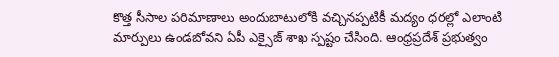కొత్త సీసాల పరిమాణాలు అందుబాటులోకి వచ్చినప్పటికీ మద్యం ధరల్లో ఎలాంటి మార్పులు ఉండబోవని ఏపీ ఎక్సైజ్ శాఖ స్పష్టం చేసింది. ఆంధ్రప్రదేశ్ ప్రభుత్వం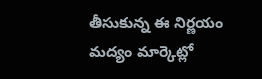తీసుకున్న ఈ నిర్ణయం మద్యం మార్కెట్లో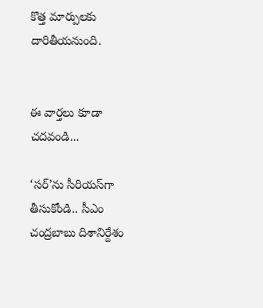కొత్త మార్పులకు దారితీయనుంది.


ఈ వార్తలు కూడా చదవండి...

‘సర్‌’ను సీరియస్‌గా తీసుకోండి.. సీఎం చంద్రబాబు దిశానిర్దేశం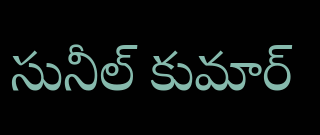సునీల్ కుమార్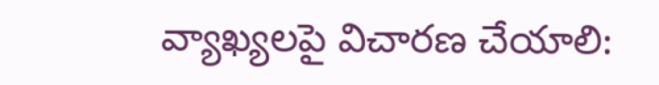వ్యాఖ్యలపై విచారణ చేయాలి: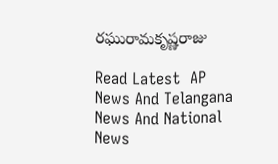రఘురామకృష్ణరాజు

Read Latest  AP News And Telangana News And National News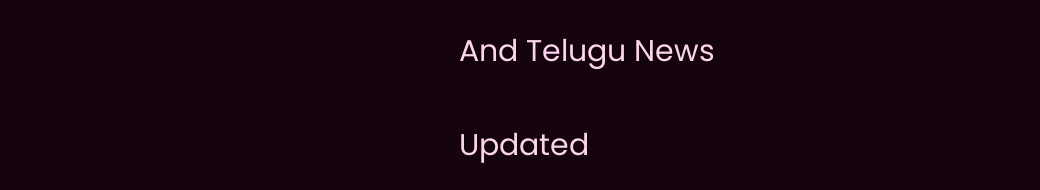And Telugu News

Updated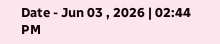Date - Jun 03 , 2026 | 02:44 PM